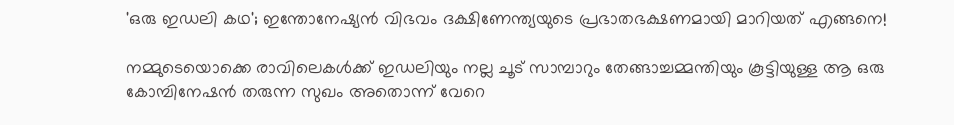'ഒരു ഇഡലി കഥ'; ഇന്തോനേഷ്യൻ വിഭവം ദക്ഷിണേന്ത്യയുടെ പ്രഭാതഭക്ഷണമായി മാറിയത് എങ്ങനെ!

നമ്മുടെയൊക്കെ രാവിലെകൾക്ക് ഇഡലിയും നല്ല ചൂട് സാമ്പാറും തേങ്ങാച്ചമ്മന്തിയും കൂട്ടിയുള്ള ആ ഒരു കോമ്പിനേഷൻ തരുന്ന സുഖം അതൊന്ന് വേറെ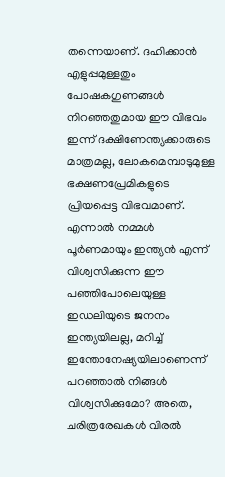തന്നെയാണ്. ദഹിക്കാൻ എളുപ്പമുള്ളതും പോഷകഗുണങ്ങൾ നിറഞ്ഞതുമായ ഈ വിഭവം ഇന്ന് ദക്ഷിണേന്ത്യക്കാരുടെ മാത്രമല്ല, ലോകമെമ്പാടുമുള്ള ഭക്ഷണപ്രേമികളുടെ പ്രിയപ്പെട്ട വിഭവമാണ്. എന്നാൽ നമ്മൾ പൂർണമായും ഇന്ത്യൻ എന്ന് വിശ്വസിക്കുന്ന ഈ പഞ്ഞിപോലെയുള്ള ഇഡലിയുടെ ജനനം ഇന്ത്യയിലല്ല, മറിച്ച് ഇന്തോനേഷ്യയിലാണെന്ന് പറഞ്ഞാൽ നിങ്ങൾ വിശ്വസിക്കുമോ? അതെ, ചരിത്രരേഖകൾ വിരൽ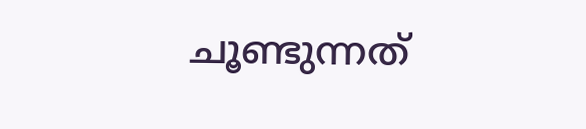ചൂണ്ടുന്നത്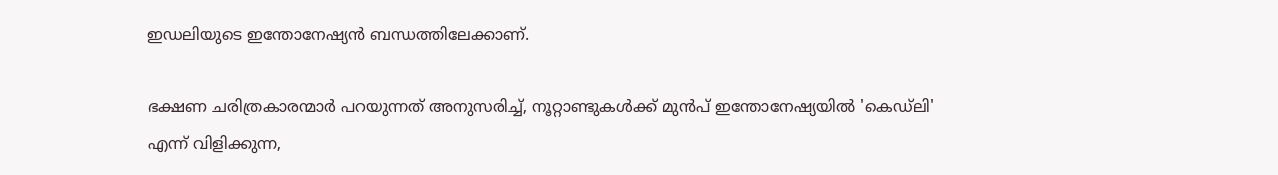ഇഡലിയുടെ ഇന്തോനേഷ്യൻ ബന്ധത്തിലേക്കാണ്.

ഭക്ഷണ ചരിത്രകാരന്മാർ പറയുന്നത് അനുസരിച്ച്, നൂറ്റാണ്ടുകൾക്ക് മുൻപ് ഇന്തോനേഷ്യയിൽ 'കെഡ്‌ലി' എന്ന് വിളിക്കുന്ന,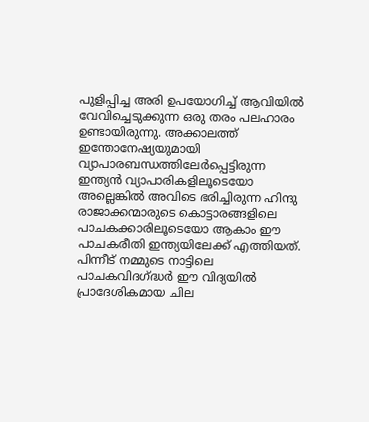പുളിപ്പിച്ച അരി ഉപയോഗിച്ച് ആവിയിൽ വേവിച്ചെടുക്കുന്ന ഒരു തരം പലഹാരം ഉണ്ടായിരുന്നു. അക്കാലത്ത് ഇന്തോനേഷ്യയുമായി വ്യാപാരബന്ധത്തിലേർപ്പെട്ടിരുന്ന ഇന്ത്യൻ വ്യാപാരികളിലൂടെയോ അല്ലെങ്കിൽ അവിടെ ഭരിച്ചിരുന്ന ഹിന്ദു രാജാക്കന്മാരുടെ കൊട്ടാരങ്ങളിലെ പാചകക്കാരിലൂടെയോ ആകാം ഈ പാചകരീതി ഇന്ത്യയിലേക്ക് എത്തിയത്. പിന്നീട് നമ്മുടെ നാട്ടിലെ പാചകവിദഗ്ദ്ധർ ഈ വിദ്യയിൽ പ്രാദേശികമായ ചില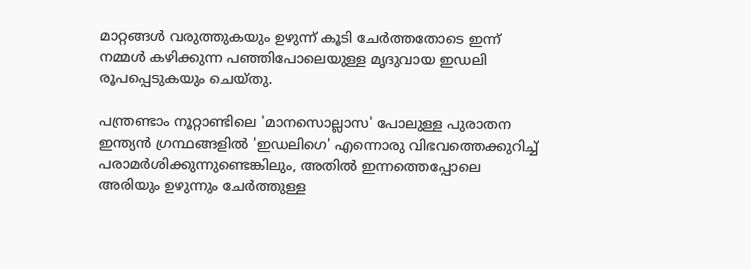മാറ്റങ്ങൾ വരുത്തുകയും ഉഴുന്ന് കൂടി ചേർത്തതോടെ ഇന്ന് നമ്മൾ കഴിക്കുന്ന പഞ്ഞിപോലെയുള്ള മൃദുവായ ഇഡലി രൂപപ്പെടുകയും ചെയ്തു.

പന്ത്രണ്ടാം നൂറ്റാണ്ടിലെ 'മാനസൊല്ലാസ' പോലുള്ള പുരാതന ഇന്ത്യൻ ഗ്രന്ഥങ്ങളിൽ 'ഇഡലിഗെ' എന്നൊരു വിഭവത്തെക്കുറിച്ച് പരാമർശിക്കുന്നുണ്ടെങ്കിലും, അതിൽ ഇന്നത്തെപ്പോലെ അരിയും ഉഴുന്നും ചേർത്തുള്ള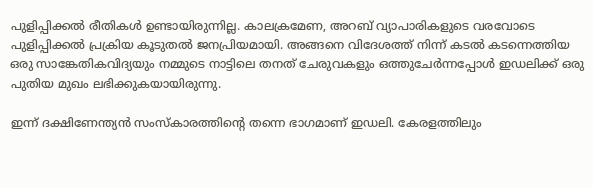പുളിപ്പിക്കൽ രീതികൾ ഉണ്ടായിരുന്നില്ല. കാലക്രമേണ, അറബ് വ്യാപാരികളുടെ വരവോടെ പുളിപ്പിക്കൽ പ്രക്രിയ കൂടുതൽ ജനപ്രിയമായി. അങ്ങനെ വിദേശത്ത് നിന്ന് കടൽ കടന്നെത്തിയ ഒരു സാങ്കേതികവിദ്യയും നമ്മുടെ നാട്ടിലെ തനത് ചേരുവകളും ഒത്തുചേർന്നപ്പോൾ ഇഡലിക്ക് ഒരു പുതിയ മുഖം ലഭിക്കുകയായിരുന്നു.

ഇന്ന് ദക്ഷിണേന്ത്യൻ സംസ്കാരത്തിന്റെ തന്നെ ഭാഗമാണ് ഇഡലി. കേരളത്തിലും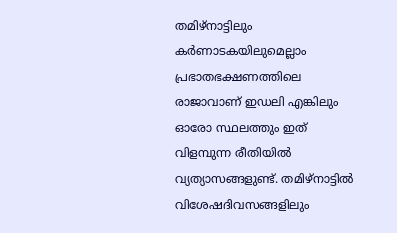തമിഴ്‌നാട്ടിലും കർണാടകയിലുമെല്ലാം പ്രഭാതഭക്ഷണത്തിലെ രാജാവാണ് ഇഡലി എങ്കിലും ഓരോ സ്ഥലത്തും ഇത് വിളമ്പുന്ന രീതിയിൽ വ്യത്യാസങ്ങളുണ്ട്. തമിഴ്‌നാട്ടിൽ വിശേഷദിവസങ്ങളിലും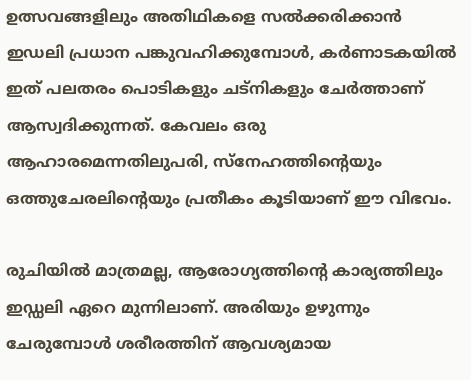ഉത്സവങ്ങളിലും അതിഥികളെ സൽക്കരിക്കാൻ ഇഡലി പ്രധാന പങ്കുവഹിക്കുമ്പോൾ, കർണാടകയിൽ ഇത് പലതരം പൊടികളും ചട്നികളും ചേർത്താണ് ആസ്വദിക്കുന്നത്. കേവലം ഒരു ആഹാരമെന്നതിലുപരി, സ്നേഹത്തിന്റെയും ഒത്തുചേരലിന്റെയും പ്രതീകം കൂടിയാണ് ഈ വിഭവം.

രുചിയിൽ മാത്രമല്ല, ആരോഗ്യത്തിന്റെ കാര്യത്തിലും ഇഡ്ഡലി ഏറെ മുന്നിലാണ്. അരിയും ഉഴുന്നും ചേരുമ്പോൾ ശരീരത്തിന് ആവശ്യമായ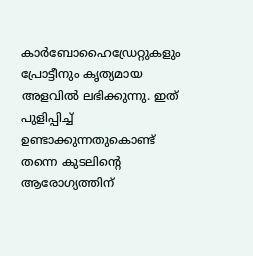കാർബോഹൈഡ്രേറ്റുകളും പ്രോട്ടീനും കൃത്യമായ അളവിൽ ലഭിക്കുന്നു. ഇത് പുളിപ്പിച്ച് ഉണ്ടാക്കുന്നതുകൊണ്ട് തന്നെ കുടലിന്റെ ആരോഗ്യത്തിന്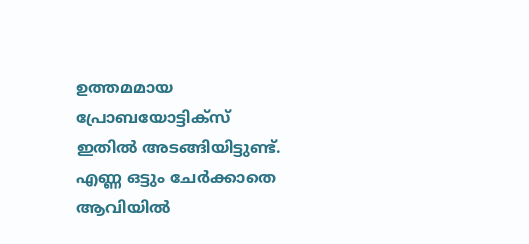ഉത്തമമായ പ്രോബയോട്ടിക്സ് ഇതിൽ അടങ്ങിയിട്ടുണ്ട്. എണ്ണ ഒട്ടും ചേർക്കാതെ ആവിയിൽ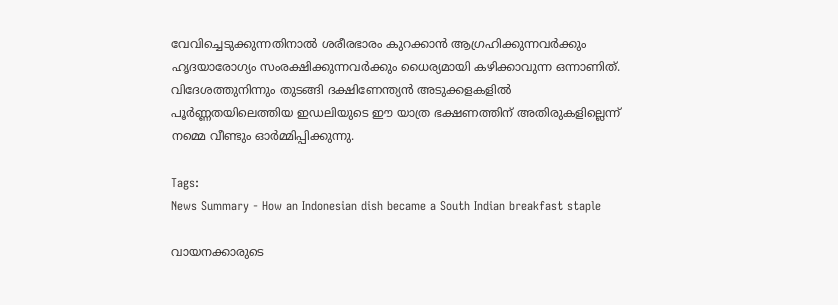വേവിച്ചെടുക്കുന്നതിനാൽ ശരീരഭാരം കുറക്കാൻ ആഗ്രഹിക്കുന്നവർക്കും ഹൃദയാരോഗ്യം സംരക്ഷിക്കുന്നവർക്കും ധൈര്യമായി കഴിക്കാവുന്ന ഒന്നാണിത്. വിദേശത്തുനിന്നും തുടങ്ങി ദക്ഷിണേന്ത്യൻ അടുക്കളകളിൽ പൂർണ്ണതയിലെത്തിയ ഇഡലിയുടെ ഈ യാത്ര ഭക്ഷണത്തിന് അതിരുകളില്ലെന്ന് നമ്മെ വീണ്ടും ഓർമ്മിപ്പിക്കുന്നു.

Tags:
News Summary - How an Indonesian dish became a South Indian breakfast staple

വായനക്കാരുടെ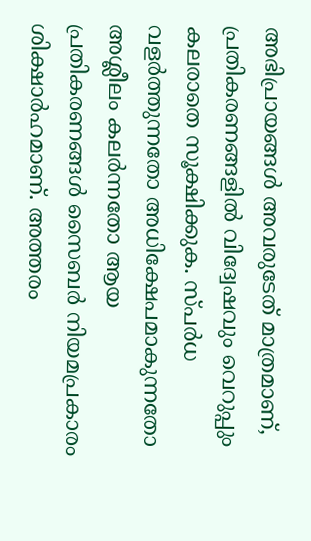അഭിപ്രായങ്ങള്‍ അവരുടേത് മാത്രമാണ്, പ്രതികരണങ്ങളിൽ വിദ്വേഷവും വെറുപ്പും കലരാതെ സൂക്ഷിക്കുക. സ്പർധ വളർത്തുന്നതോ അധിക്ഷേപമാകുന്നതോ അശ്ലീലം കലർന്നതോ ആയ പ്രതികരണങ്ങൾ സൈബർ നിയമപ്രകാരം ശിക്ഷാർഹമാണ്. അത്തരം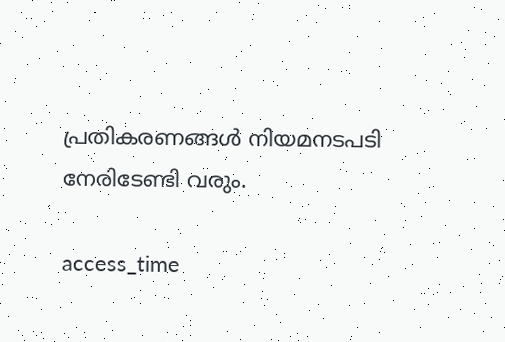പ്രതികരണങ്ങൾ നിയമനടപടി നേരിടേണ്ടി വരും.

access_time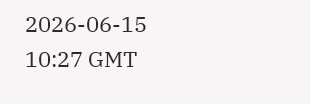2026-06-15 10:27 GMT